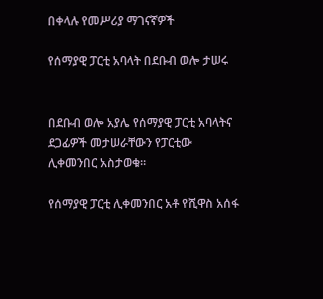በቀላሉ የመሥሪያ ማገናኛዎች

የሰማያዊ ፓርቲ አባላት በደቡብ ወሎ ታሠሩ


በደቡብ ወሎ አያሌ የሰማያዊ ፓርቲ አባላትና ደጋፊዎች መታሠራቸውን የፓርቲው ሊቀመንበር አስታወቁ።

የሰማያዊ ፓርቲ ሊቀመንበር አቶ የሺዋስ አሰፋ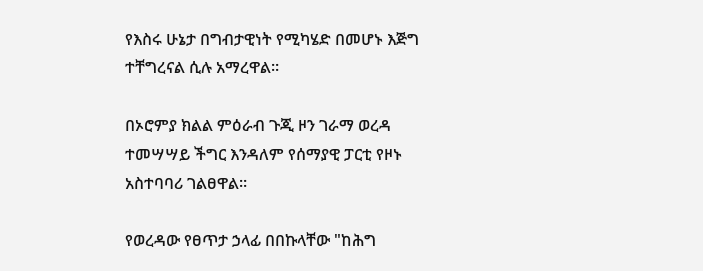የእስሩ ሁኔታ በግብታዊነት የሚካሄድ በመሆኑ እጅግ ተቸግረናል ሲሉ አማረዋል።

በኦሮምያ ክልል ምዕራብ ጉጂ ዞን ገራማ ወረዳ ተመሣሣይ ችግር እንዳለም የሰማያዊ ፓርቲ የዞኑ አስተባባሪ ገልፀዋል።

የወረዳው የፀጥታ ኃላፊ በበኩላቸው "ከሕግ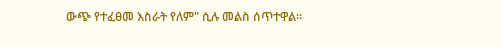ውጭ የተፈፀመ እስራት የለም" ሲሉ መልስ ሰጥተዋል።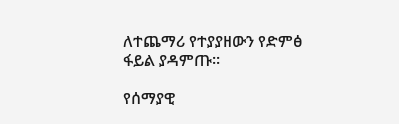ለተጨማሪ የተያያዘውን የድምፅ ፋይል ያዳምጡ፡፡

የሰማያዊ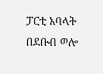ፓርቲ አባላት በደቡብ ወሎ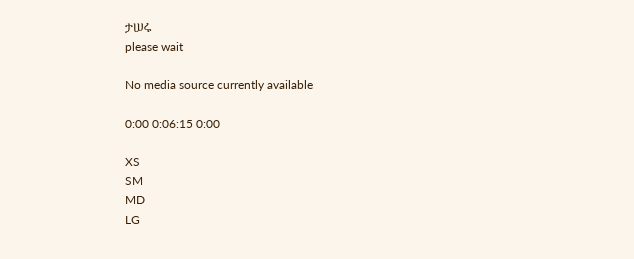ታሠሩ
please wait

No media source currently available

0:00 0:06:15 0:00

XS
SM
MD
LG